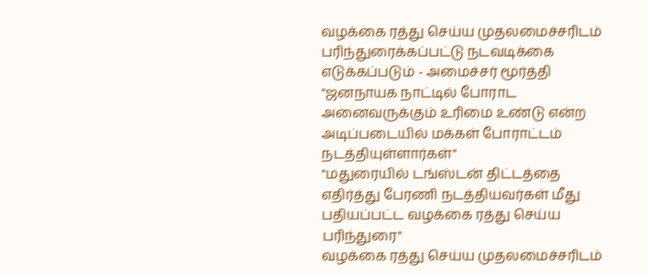வழக்கை ரத்து செய்ய முதலமைச்சரிடம் பரிந்துரைக்கப்பட்டு நடவடிக்கை எடுக்கப்படும் - அமைச்சர் மூர்த்தி
"ஜனநாயக நாட்டில் போராட அனைவருக்கும் உரிமை உண்டு என்ற அடிப்படையில் மக்கள் போராட்டம் நடத்தியுள்ளார்கள்"
"மதுரையில் டங்ஸ்டன் திட்டத்தை எதிர்த்து பேரணி நடத்தியவர்கள் மீது பதியப்பட்ட வழக்கை ரத்து செய்ய பரிந்துரை"
வழக்கை ரத்து செய்ய முதலமைச்சரிடம்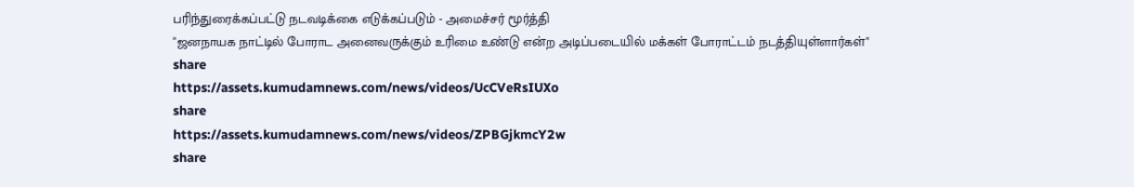பரிந்துரைக்கப்பட்டு நடவடிக்கை எடுக்கப்படும் - அமைச்சர் மூர்த்தி
"ஜனநாயக நாட்டில் போராட அனைவருக்கும் உரிமை உண்டு என்ற அடிப்படையில் மக்கள் போராட்டம் நடத்தியுள்ளார்கள்"
share
https://assets.kumudamnews.com/news/videos/UcCVeRsIUXo
share
https://assets.kumudamnews.com/news/videos/ZPBGjkmcY2w
share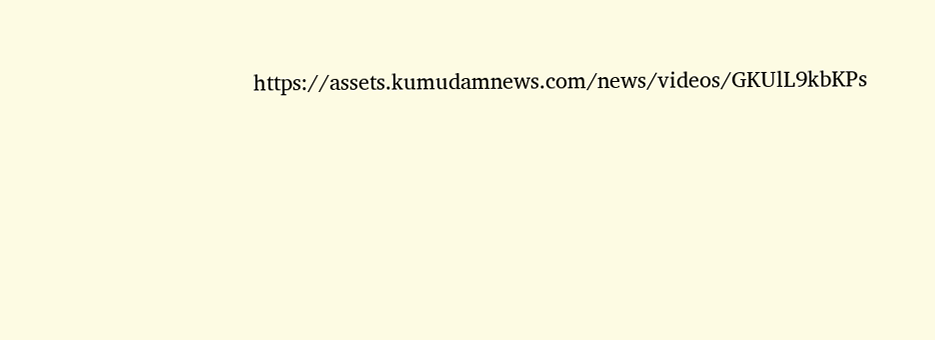https://assets.kumudamnews.com/news/videos/GKUlL9kbKPs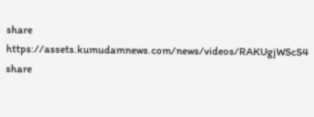share
https://assets.kumudamnews.com/news/videos/RAKUgjWScS4
share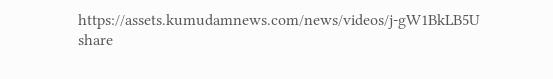https://assets.kumudamnews.com/news/videos/j-gW1BkLB5U
share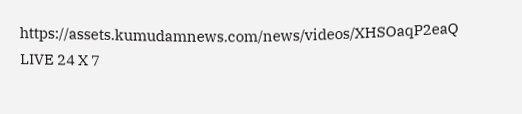https://assets.kumudamnews.com/news/videos/XHSOaqP2eaQ
LIVE 24 X 7